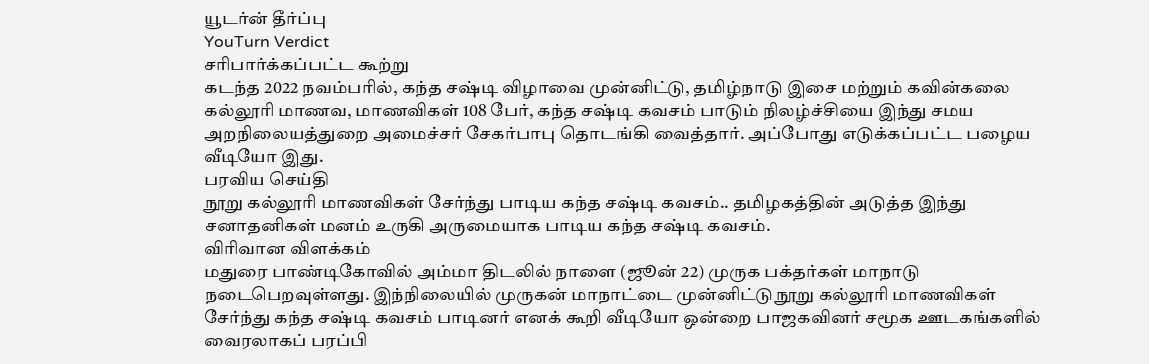யூடர்ன் தீர்ப்பு
YouTurn Verdict
சரிபார்க்கப்பட்ட கூற்று
கடந்த 2022 நவம்பரில், கந்த சஷ்டி விழாவை முன்னிட்டு, தமிழ்நாடு இசை மற்றும் கவின்கலை கல்லூரி மாணவ, மாணவிகள் 108 பேர், கந்த சஷ்டி கவசம் பாடும் நிலழ்ச்சியை இந்து சமய அறநிலையத்துறை அமைச்சர் சேகர்பாபு தொடங்கி வைத்தார். அப்போது எடுக்கப்பட்ட பழைய வீடியோ இது.
பரவிய செய்தி
நூறு கல்லூரி மாணவிகள் சேர்ந்து பாடிய கந்த சஷ்டி கவசம்.. தமிழகத்தின் அடுத்த இந்து சனாதனிகள் மனம் உருகி அருமையாக பாடிய கந்த சஷ்டி கவசம்.
விரிவான விளக்கம்
மதுரை பாண்டிகோவில் அம்மா திடலில் நாளை (ஜூன் 22) முருக பக்தர்கள் மாநாடு நடைபெறவுள்ளது. இந்நிலையில் முருகன் மாநாட்டை முன்னிட்டு நூறு கல்லூரி மாணவிகள் சேர்ந்து கந்த சஷ்டி கவசம் பாடினர் எனக் கூறி வீடியோ ஒன்றை பாஜகவினர் சமூக ஊடகங்களில் வைரலாகப் பரப்பி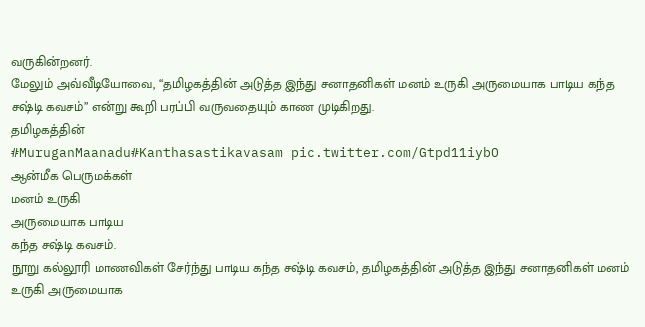வருகின்றனர்.
மேலும் அவ்வீடியோவை, “தமிழகத்தின் அடுத்த இந்து சனாதனிகள் மனம் உருகி அருமையாக பாடிய கந்த சஷ்டி கவசம்” என்று கூறி பரப்பி வருவதையும் காண முடிகிறது.
தமிழகத்தின்
#MuruganMaanadu#Kanthasastikavasam pic.twitter.com/Gtpd11iybO
ஆன்மீக பெருமக்கள்
மனம் உருகி
அருமையாக பாடிய
கந்த சஷ்டி கவசம்.
நூறு கல்லூரி மாணவிகள் சேர்ந்து பாடிய கந்த சஷ்டி கவசம், தமிழகத்தின் அடுத்த இந்து சனாதனிகள் மனம் உருகி அருமையாக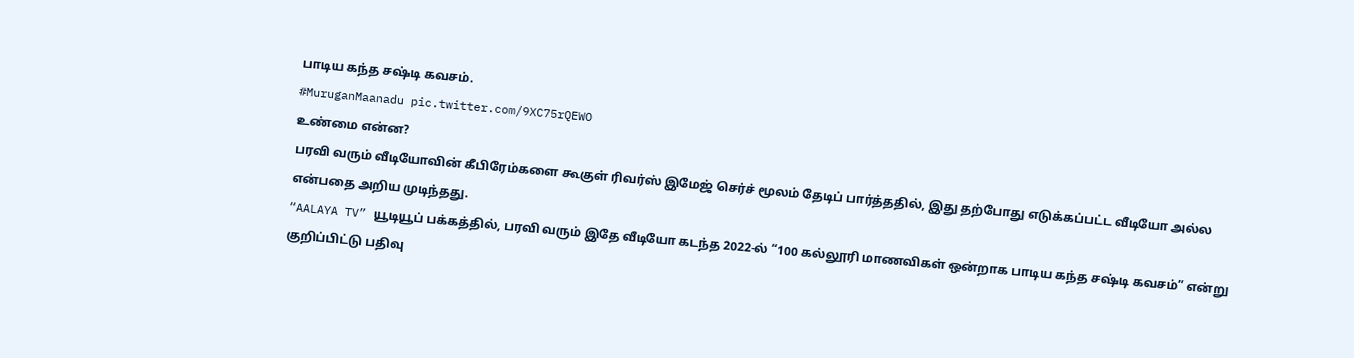பாடிய கந்த சஷ்டி கவசம்.
#MuruganMaanadu pic.twitter.com/9XC75rQEWO
உண்மை என்ன?
பரவி வரும் வீடியோவின் கீபிரேம்களை கூகுள் ரிவர்ஸ் இமேஜ் செர்ச் மூலம் தேடிப் பார்த்ததில், இது தற்போது எடுக்கப்பட்ட வீடியோ அல்ல என்பதை அறிய முடிந்தது.
“AALAYA TV” யூடியூப் பக்கத்தில், பரவி வரும் இதே வீடியோ கடந்த 2022-ல் “100 கல்லூரி மாணவிகள் ஒன்றாக பாடிய கந்த சஷ்டி கவசம்” என்று குறிப்பிட்டு பதிவு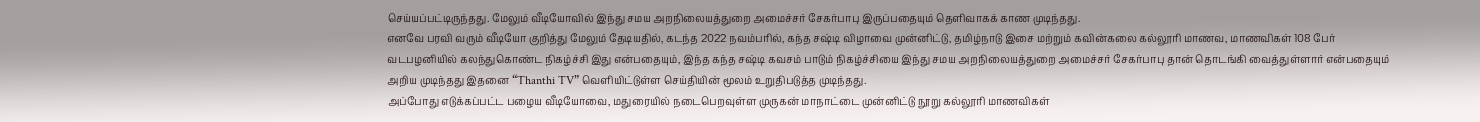செய்யப்பட்டிருந்தது. மேலும் வீடியோவில் இந்து சமய அறநிலையத்துறை அமைச்சர் சேகர்பாபு இருப்பதையும் தெளிவாகக் காண முடிந்தது.
எனவே பரவி வரும் வீடியோ குறித்து மேலும் தேடியதில், கடந்த 2022 நவம்பரில், கந்த சஷ்டி விழாவை முன்னிட்டு, தமிழ்நாடு இசை மற்றும் கவின்கலை கல்லூரி மாணவ, மாணவிகள் 108 பேர் வடபழனியில் கலந்துகொண்ட நிகழ்ச்சி இது என்பதையும், இந்த கந்த சஷ்டி கவசம் பாடும் நிகழ்ச்சியை இந்து சமய அறநிலையத்துறை அமைச்சர் சேகர்பாபு தான் தொடங்கி வைத்துள்ளார் என்பதையும் அறிய முடிந்தது இதனை “Thanthi TV” வெளியிட்டுள்ள செய்தியின் மூலம் உறுதிபடுத்த முடிந்தது.
அப்போது எடுக்கப்பட்ட பழைய வீடியோவை, மதுரையில் நடைபெறவுள்ள முருகன் மாநாட்டை முன்னிட்டு நூறு கல்லூரி மாணவிகள்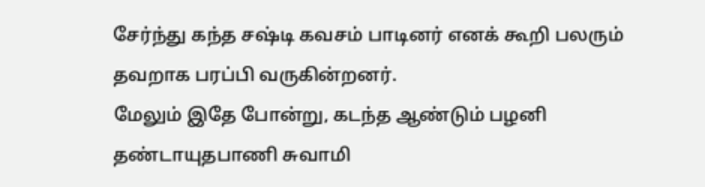சேர்ந்து கந்த சஷ்டி கவசம் பாடினர் எனக் கூறி பலரும் தவறாக பரப்பி வருகின்றனர்.
மேலும் இதே போன்று, கடந்த ஆண்டும் பழனி தண்டாயுதபாணி சுவாமி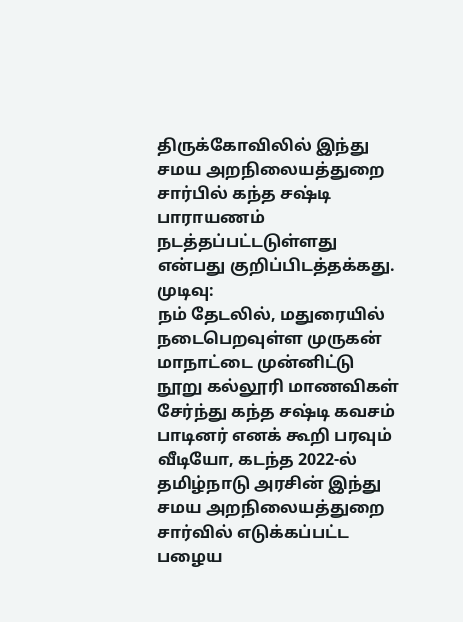திருக்கோவிலில் இந்து சமய அறநிலையத்துறை சார்பில் கந்த சஷ்டி பாராயணம் நடத்தப்பட்டடுள்ளது என்பது குறிப்பிடத்தக்கது.
முடிவு:
நம் தேடலில், மதுரையில் நடைபெறவுள்ள முருகன் மாநாட்டை முன்னிட்டு நூறு கல்லூரி மாணவிகள் சேர்ந்து கந்த சஷ்டி கவசம் பாடினர் எனக் கூறி பரவும் வீடியோ, கடந்த 2022-ல் தமிழ்நாடு அரசின் இந்து சமய அறநிலையத்துறை சார்வில் எடுக்கப்பட்ட பழைய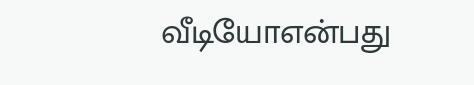வீடியோஎன்பது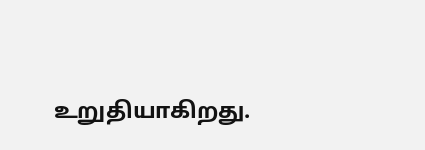உறுதியாகிறது.